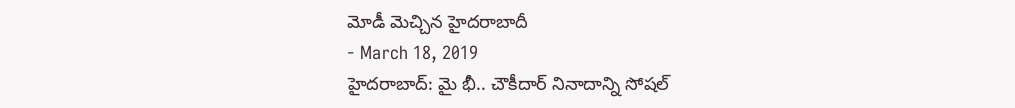మోడీ మెచ్చిన హైదరాబాదీ
- March 18, 2019
హైదరాబాద్: మై భీ.. చౌకీదార్ నినాదాన్ని సోషల్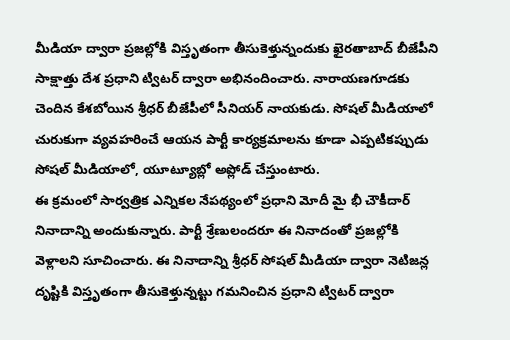మీడియా ద్వారా ప్రజల్లోకి విస్తృతంగా తీసుకెళ్తున్నందుకు ఖైరతాబాద్ బీజేపీని సాక్షాత్తు దేశ ప్రధాని ట్విటర్ ద్వారా అభినందించారు. నారాయణగూడకు చెందిన కేశబోయిన శ్రీధర్ బీజేపీలో సీనియర్ నాయకుడు. సోషల్ మీడియాలో చురుకుగా వ్యవహరించే ఆయన పార్టీ కార్యక్రమాలను కూడా ఎప్పటికప్పుడు సోషల్ మీడియాలో, యూట్యూబ్లో అప్లోడ్ చేస్తుంటారు.
ఈ క్రమంలో సార్వత్రిక ఎన్నికల నేపథ్యంలో ప్రధాని మోదీ మై భీ చౌకీదార్ నినాదాన్ని అందుకున్నారు. పార్టీ శ్రేణులందరూ ఈ నినాదంతో ప్రజల్లోకి వెళ్లాలని సూచించారు. ఈ నినాదాన్ని శ్రీధర్ సోషల్ మీడియా ద్వారా నెటిజన్ల దృష్టికి విస్తృతంగా తీసుకెళ్తున్నట్టు గమనించిన ప్రధాని ట్విటర్ ద్వారా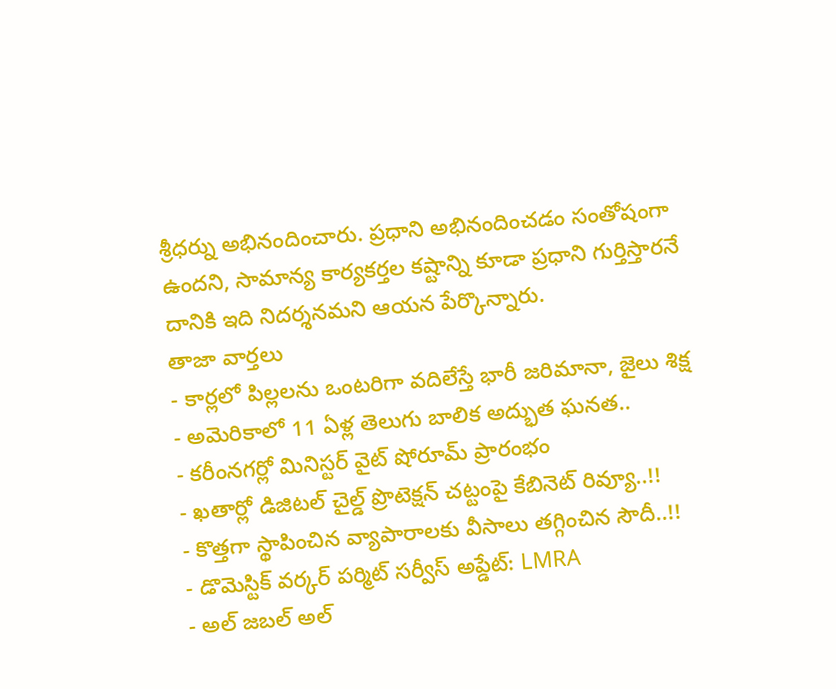శ్రీధర్ను అభినందించారు. ప్రధాని అభినందించడం సంతోషంగా ఉందని, సామాన్య కార్యకర్తల కష్టాన్ని కూడా ప్రధాని గుర్తిస్తారనే దానికి ఇది నిదర్శనమని ఆయన పేర్కొన్నారు.
తాజా వార్తలు
- కార్లలో పిల్లలను ఒంటరిగా వదిలేస్తే భారీ జరిమానా, జైలు శిక్ష
- అమెరికాలో 11 ఏళ్ల తెలుగు బాలిక అద్భుత ఘనత..
- కరీంనగర్లో మినిస్టర్ వైట్ షోరూమ్ ప్రారంభం
- ఖతార్లో డిజిటల్ చైల్డ్ ప్రొటెక్షన్ చట్టంపై కేబినెట్ రివ్యూ..!!
- కొత్తగా స్థాపించిన వ్యాపారాలకు వీసాలు తగ్గించిన సౌదీ..!!
- డొమెస్టిక్ వర్కర్ పర్మిట్ సర్వీస్ అప్డేట్: LMRA
- అల్ జబల్ అల్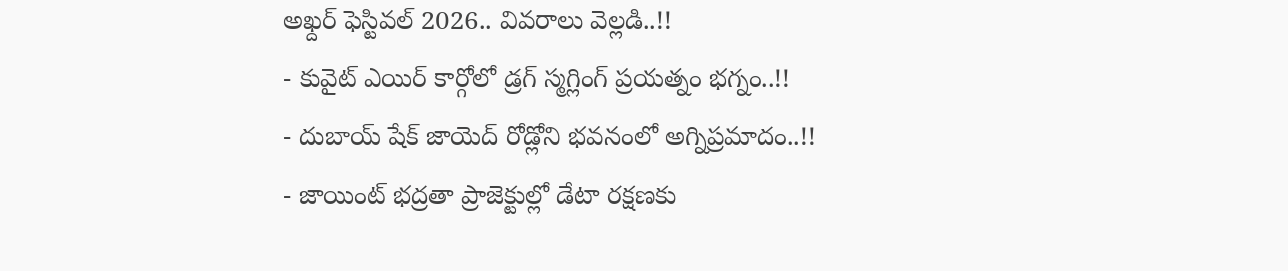అఖ్దర్ ఫెస్టివల్ 2026.. వివరాలు వెల్లడి..!!
- కువైట్ ఎయిర్ కార్గోలో డ్రగ్ స్మగ్లింగ్ ప్రయత్నం భగ్నం..!!
- దుబాయ్ షేక్ జాయెద్ రోడ్లోని భవనంలో అగ్నిప్రమాదం..!!
- జాయింట్ భద్రతా ప్రాజెక్టుల్లో డేటా రక్షణకు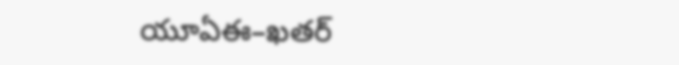యూఏఈ–ఖతర్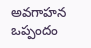అవగాహన ఒప్పందం